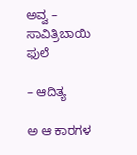ಅವ್ವ – ಸಾವಿತ್ರಿಬಾಯಿ ಫುಲೆ

– ಆದಿತ್ಯ

ಅ ಆ ಕಾರಗಳ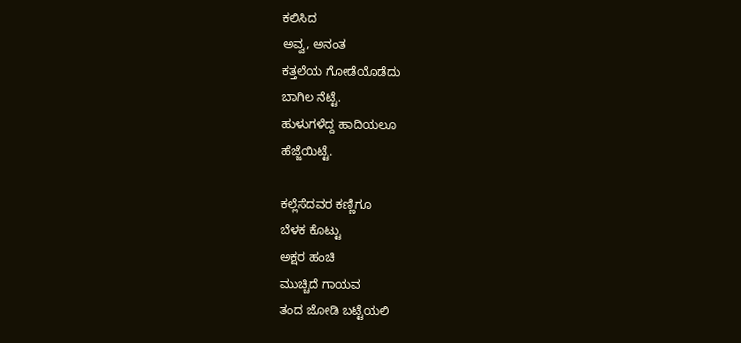ಕಲಿಸಿದ
ಅವ್ವ, ಅನಂತ
ಕತ್ತಲೆಯ ಗೋಡೆಯೊಡೆದು
ಬಾಗಿಲ ನೆಟ್ಟೆ.
ಹುಳುಗಳೆದ್ದ ಹಾದಿಯಲೂ
ಹೆಜ್ಜೆಯಿಟ್ಟೆ.

ಕಲ್ಲೆಸೆದವರ ಕಣ್ಣಿಗೂ
ಬೆಳಕ ಕೊಟ್ಟು
ಅಕ್ಷರ ಹಂಚಿ
ಮುಚ್ಚಿದೆ ಗಾಯವ
ತಂದ ಜೋಡಿ ಬಟ್ಟೆಯಲಿ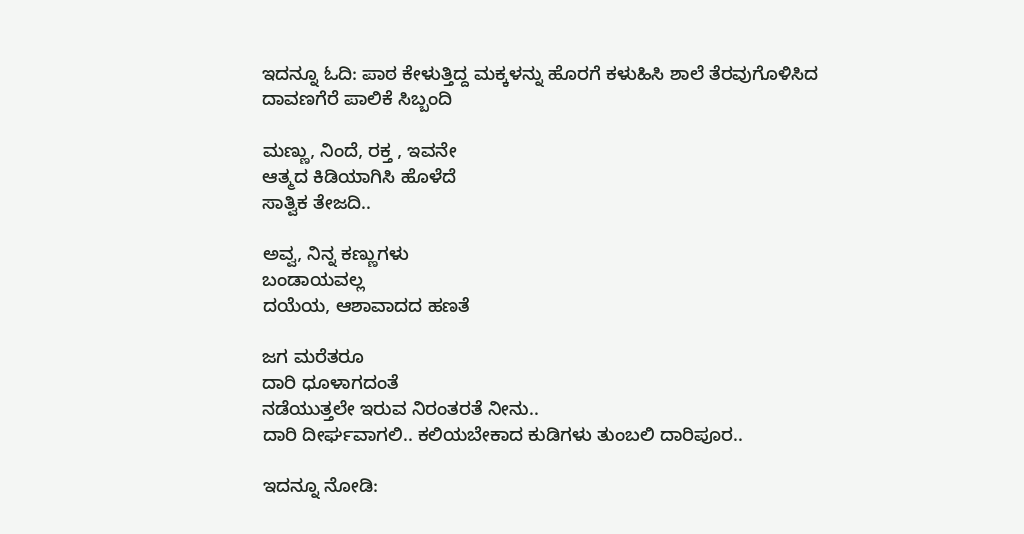ಇದನ್ನೂ ಓದಿ: ಪಾಠ ಕೇಳುತ್ತಿದ್ದ ಮಕ್ಕಳನ್ನು ಹೊರಗೆ ಕಳುಹಿಸಿ ಶಾಲೆ ತೆರವುಗೊಳಿಸಿದ ದಾವಣಗೆರೆ ಪಾಲಿಕೆ ಸಿಬ್ಬಂದಿ

ಮಣ್ಣು, ನಿಂದೆ, ರಕ್ತ , ಇವನೇ
ಆತ್ಮದ ಕಿಡಿಯಾಗಿಸಿ ಹೊಳೆದೆ
ಸಾತ್ವಿಕ ತೇಜದಿ..

ಅವ್ವ, ನಿನ್ನ ಕಣ್ಣುಗಳು
ಬಂಡಾಯವಲ್ಲ
ದಯೆಯ, ಆಶಾವಾದದ ಹಣತೆ

ಜಗ ಮರೆತರೂ
ದಾರಿ ಧೂಳಾಗದಂತೆ
ನಡೆಯುತ್ತಲೇ ಇರುವ ನಿರಂತರತೆ ನೀನು..
ದಾರಿ ದೀರ್ಘವಾಗಲಿ.. ಕಲಿಯಬೇಕಾದ ಕುಡಿಗಳು ತುಂಬಲಿ ದಾರಿಪೂರ..

ಇದನ್ನೂ ನೋಡಿ: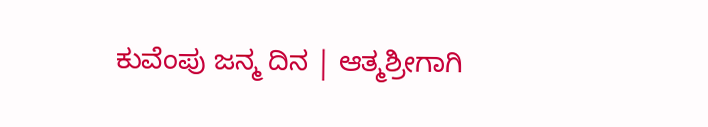ಕುವೆಂಪು ಜನ್ಮ ದಿನ | ಆತ್ಮಶ್ರೀಗಾಗಿ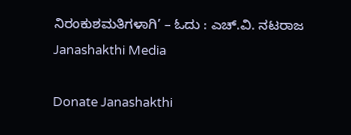ನಿರಂಕುಶಮತಿಗಳಾಗಿ’ – ಓದು : ಎಚ್.ವಿ. ನಟರಾಜ Janashakthi Media

Donate Janashakthi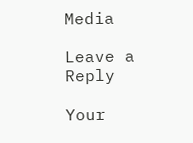Media

Leave a Reply

Your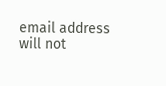email address will not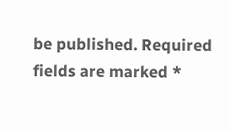be published. Required fields are marked *